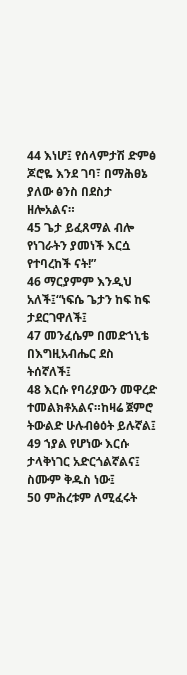44 እነሆ፤ የሰላምታሽ ድምፅ ጆሮዬ እንደ ገባ፣ በማሕፀኔ ያለው ፅንስ በደስታ ዘሎአልና።
45 ጌታ ይፈጸማል ብሎ የነገራትን ያመነች እርሷ የተባረከች ናት!”
46 ማርያምም እንዲህ አለች፤“ነፍሴ ጌታን ከፍ ከፍ ታደርገዋለች፤
47 መንፈሴም በመድኀኒቴ በእግዚአብሔር ደስ ትሰኛለች፤
48 እርሱ የባሪያውን መዋረድ ተመልክቶአልና።ከዛሬ ጀምሮ ትውልድ ሁሉብፅዕት ይሉኛል፤
49 ኀያል የሆነው እርሱ ታላቅነገር አድርጎልኛልና፤ ስሙም ቅዱስ ነው፤
50 ምሕረቱም ለሚፈሩት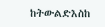ከትውልድእስከ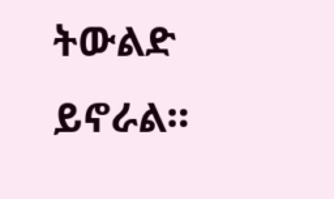ትውልድ ይኖራል።